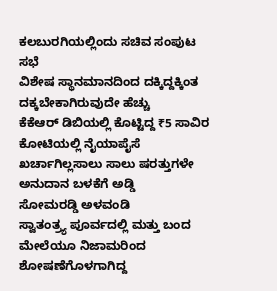ಕಲಬುರಗಿಯಲ್ಲಿಂದು ಸಚಿವ ಸಂಪುಟ ಸಭೆ
ವಿಶೇಷ ಸ್ಥಾನಮಾನದಿಂದ ದಕ್ಕಿದ್ದಕ್ಕಿಂತ ದಕ್ಕಬೇಕಾಗಿರುವುದೇ ಹೆಚ್ಚು
ಕೆಕೆಆರ್ ಡಿಬಿಯಲ್ಲಿ ಕೊಟ್ಟಿದ್ದ ₹5 ಸಾವಿರ ಕೋಟಿಯಲ್ಲಿ ನೈಯಾಪೈಸೆ ಖರ್ಚಾಗಿಲ್ಲಸಾಲು ಸಾಲು ಷರತ್ತುಗಳೇ ಅನುದಾನ ಬಳಕೆಗೆ ಅಡ್ಡಿ
ಸೋಮರಡ್ಡಿ ಅಳವಂಡಿ
ಸ್ವಾತಂತ್ರ್ಯ ಪೂರ್ವದಲ್ಲಿ ಮತ್ತು ಬಂದ ಮೇಲೆಯೂ ನಿಜಾಮರಿಂದ ಶೋಷಣೆಗೊಳಗಾಗಿದ್ದ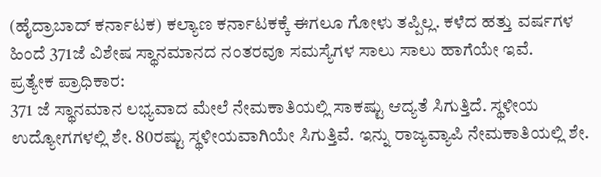(ಹೈದ್ರಾಬಾದ್ ಕರ್ನಾಟಕ) ಕಲ್ಯಾಣ ಕರ್ನಾಟಕಕ್ಕೆ ಈಗಲೂ ಗೋಳು ತಪ್ಪಿಲ್ಲ. ಕಳೆದ ಹತ್ತು ವರ್ಷಗಳ ಹಿಂದೆ 371ಜೆ ವಿಶೇಷ ಸ್ಥಾನಮಾನದ ನಂತರವೂ ಸಮಸ್ಯೆಗಳ ಸಾಲು ಸಾಲು ಹಾಗೆಯೇ ಇವೆ.
ಪ್ರತ್ಯೇಕ ಪ್ರಾಧಿಕಾರ:
371 ಜೆ ಸ್ಥಾನಮಾನ ಲಭ್ಯವಾದ ಮೇಲೆ ನೇಮಕಾತಿಯಲ್ಲಿ ಸಾಕಷ್ಟು ಆದ್ಯತೆ ಸಿಗುತ್ತಿದೆ. ಸ್ಥಳೀಯ ಉದ್ಯೋಗಗಳಲ್ಲಿ ಶೇ. 80ರಷ್ಟು ಸ್ಥಳೀಯವಾಗಿಯೇ ಸಿಗುತ್ತಿವೆ. ಇನ್ನು ರಾಜ್ಯವ್ಯಾಪಿ ನೇಮಕಾತಿಯಲ್ಲಿ ಶೇ.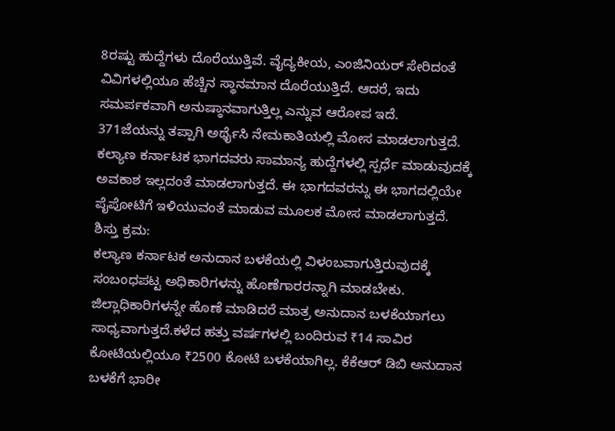8ರಷ್ಟು ಹುದ್ದೆಗಳು ದೊರೆಯುತ್ತಿವೆ. ವೈದ್ಯಕೀಯ, ಎಂಜಿನಿಯರ್ ಸೇರಿದಂತೆ ವಿವಿಗಳಲ್ಲಿಯೂ ಹೆಚ್ಚಿನ ಸ್ಥಾನಮಾನ ದೊರೆಯುತ್ತಿದೆ. ಆದರೆ, ಇದು ಸಮರ್ಪಕವಾಗಿ ಅನುಷ್ಠಾನವಾಗುತ್ತಿಲ್ಲ ಎನ್ನುವ ಆರೋಪ ಇದೆ.
371ಜೆಯನ್ನು ತಪ್ಪಾಗಿ ಅರ್ಥೈಸಿ ನೇಮಕಾತಿಯಲ್ಲಿ ಮೋಸ ಮಾಡಲಾಗುತ್ತದೆ. ಕಲ್ಯಾಣ ಕರ್ನಾಟಕ ಭಾಗದವರು ಸಾಮಾನ್ಯ ಹುದ್ದೆಗಳಲ್ಲಿ ಸ್ಪರ್ಧೆ ಮಾಡುವುದಕ್ಕೆ ಅವಕಾಶ ಇಲ್ಲದಂತೆ ಮಾಡಲಾಗುತ್ತದೆ. ಈ ಭಾಗದವರನ್ನು ಈ ಭಾಗದಲ್ಲಿಯೇ ಪೈಪೋಟಿಗೆ ಇಳಿಯುವಂತೆ ಮಾಡುವ ಮೂಲಕ ಮೋಸ ಮಾಡಲಾಗುತ್ತದೆ.
ಶಿಸ್ತು ಕ್ರಮ:
ಕಲ್ಯಾಣ ಕರ್ನಾಟಕ ಅನುದಾನ ಬಳಕೆಯಲ್ಲಿ ವಿಳಂಬವಾಗುತ್ತಿರುವುದಕ್ಕೆ ಸಂಬಂಧಪಟ್ಟ ಅಧಿಕಾರಿಗಳನ್ನು ಹೊಣೆಗಾರರನ್ನಾಗಿ ಮಾಡಬೇಕು. ಜಿಲ್ಲಾಧಿಕಾರಿಗಳನ್ನೇ ಹೊಣೆ ಮಾಡಿದರೆ ಮಾತ್ರ ಅನುದಾನ ಬಳಕೆಯಾಗಲು ಸಾಧ್ಯವಾಗುತ್ತದೆ.ಕಳೆದ ಹತ್ತು ವರ್ಷಗಳಲ್ಲಿ ಬಂದಿರುವ ₹14 ಸಾವಿರ ಕೋಟಿಯಲ್ಲಿಯೂ ₹2500 ಕೋಟಿ ಬಳಕೆಯಾಗಿಲ್ಲ. ಕೆಕೆಆರ್ ಡಿಬಿ ಅನುದಾನ ಬಳಕೆಗೆ ಭಾರೀ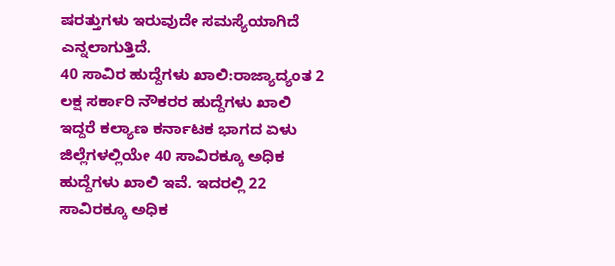ಷರತ್ತುಗಳು ಇರುವುದೇ ಸಮಸ್ಯೆಯಾಗಿದೆ ಎನ್ನಲಾಗುತ್ತಿದೆ.
40 ಸಾವಿರ ಹುದ್ದೆಗಳು ಖಾಲಿ:ರಾಜ್ಯಾದ್ಯಂತ 2 ಲಕ್ಷ ಸರ್ಕಾರಿ ನೌಕರರ ಹುದ್ದೆಗಳು ಖಾಲಿ ಇದ್ದರೆ ಕಲ್ಯಾಣ ಕರ್ನಾಟಕ ಭಾಗದ ಏಳು ಜಿಲ್ಲೆಗಳಲ್ಲಿಯೇ 40 ಸಾವಿರಕ್ಕೂ ಅಧಿಕ ಹುದ್ದೆಗಳು ಖಾಲಿ ಇವೆ. ಇದರಲ್ಲಿ 22 ಸಾವಿರಕ್ಕೂ ಅಧಿಕ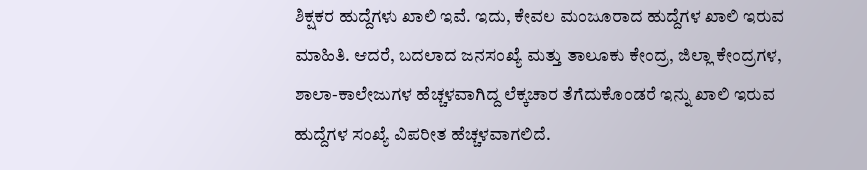ಶಿಕ್ಷಕರ ಹುದ್ದೆಗಳು ಖಾಲಿ ಇವೆ. ಇದು, ಕೇವಲ ಮಂಜೂರಾದ ಹುದ್ದೆಗಳ ಖಾಲಿ ಇರುವ ಮಾಹಿತಿ. ಆದರೆ, ಬದಲಾದ ಜನಸಂಖ್ಯೆ ಮತ್ತು ತಾಲೂಕು ಕೇಂದ್ರ, ಜಿಲ್ಲಾ ಕೇಂದ್ರಗಳ, ಶಾಲಾ-ಕಾಲೇಜುಗಳ ಹೆಚ್ಚಳವಾಗಿದ್ದ ಲೆಕ್ಕಚಾರ ತೆಗೆದುಕೊಂಡರೆ ಇನ್ನು ಖಾಲಿ ಇರುವ ಹುದ್ದೆಗಳ ಸಂಖ್ಯೆ ವಿಪರೀತ ಹೆಚ್ಚಳವಾಗಲಿದೆ.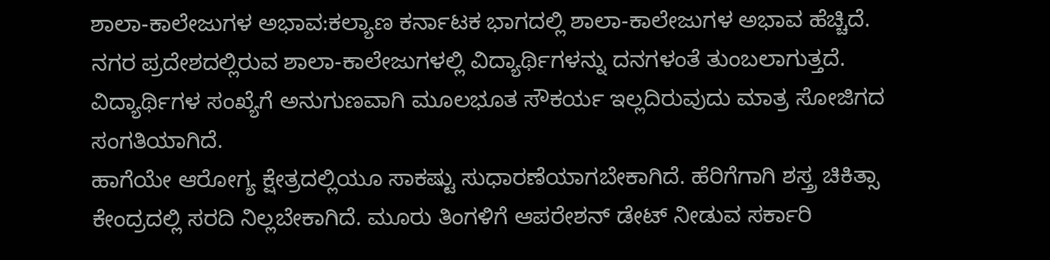ಶಾಲಾ-ಕಾಲೇಜುಗಳ ಅಭಾವ:ಕಲ್ಯಾಣ ಕರ್ನಾಟಕ ಭಾಗದಲ್ಲಿ ಶಾಲಾ-ಕಾಲೇಜುಗಳ ಅಭಾವ ಹೆಚ್ಚಿದೆ. ನಗರ ಪ್ರದೇಶದಲ್ಲಿರುವ ಶಾಲಾ-ಕಾಲೇಜುಗಳಲ್ಲಿ ವಿದ್ಯಾರ್ಥಿಗಳನ್ನು ದನಗಳಂತೆ ತುಂಬಲಾಗುತ್ತದೆ. ವಿದ್ಯಾರ್ಥಿಗಳ ಸಂಖ್ಯೆಗೆ ಅನುಗುಣವಾಗಿ ಮೂಲಭೂತ ಸೌಕರ್ಯ ಇಲ್ಲದಿರುವುದು ಮಾತ್ರ ಸೋಜಿಗದ ಸಂಗತಿಯಾಗಿದೆ.
ಹಾಗೆಯೇ ಆರೋಗ್ಯ ಕ್ಷೇತ್ರದಲ್ಲಿಯೂ ಸಾಕಷ್ಟು ಸುಧಾರಣೆಯಾಗಬೇಕಾಗಿದೆ. ಹೆರಿಗೆಗಾಗಿ ಶಸ್ತ್ರ ಚಿಕಿತ್ಸಾ ಕೇಂದ್ರದಲ್ಲಿ ಸರದಿ ನಿಲ್ಲಬೇಕಾಗಿದೆ. ಮೂರು ತಿಂಗಳಿಗೆ ಆಪರೇಶನ್ ಡೇಟ್ ನೀಡುವ ಸರ್ಕಾರಿ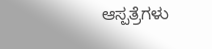ಆಸ್ಪತ್ರೆಗಳು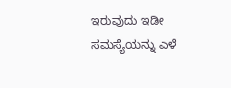ಇರುವುದು ಇಡೀ ಸಮಸ್ಯೆಯನ್ನು ಎಳೆ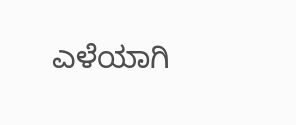ಎಳೆಯಾಗಿ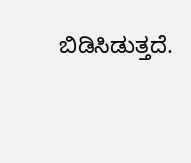ಬಿಡಿಸಿಡುತ್ತದೆ.